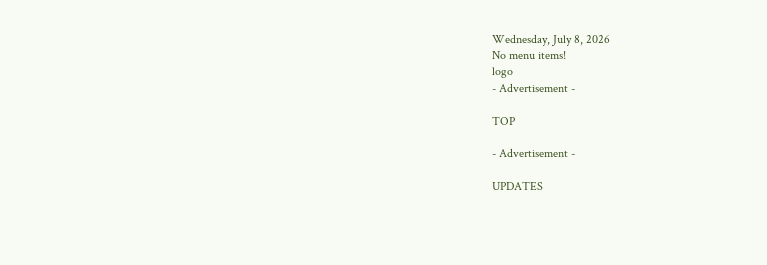Wednesday, July 8, 2026
No menu items!
logo
- Advertisement -

TOP

- Advertisement -

UPDATES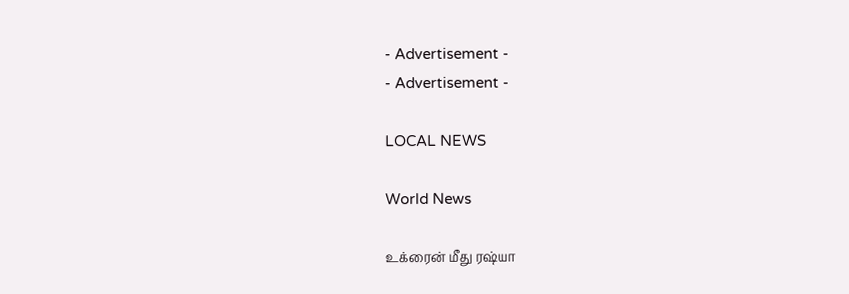- Advertisement -
- Advertisement -

LOCAL NEWS

World News

உக்ரைன் மீது ரஷ்யா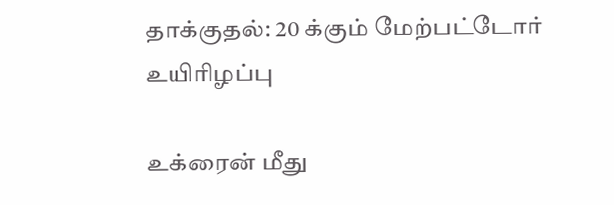தாக்குதல்: 20 க்கும் மேற்பட்டோர் உயிரிழப்பு

உக்ரைன் மீது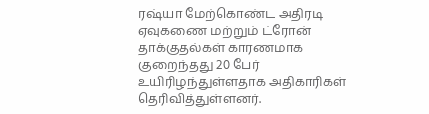ரஷ்யா மேற்கொண்ட அதிரடி ஏவுகணை மற்றும் ட்ரோன் தாக்குதல்கள் காரணமாக குறைந்தது 20 பேர் உயிரிழந்துள்ளதாக அதிகாரிகள் தெரிவித்துள்ளனர்.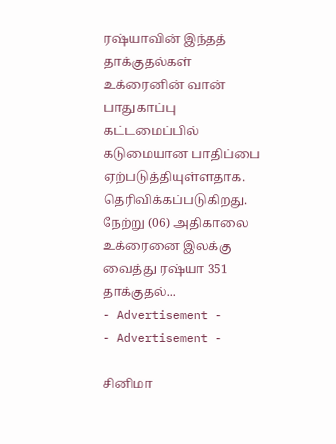ரஷ்யாவின் இந்தத் தாக்குதல்கள் உக்ரைனின் வான் பாதுகாப்பு கட்டமைப்பில் கடுமையான பாதிப்பை ஏற்படுத்தியுள்ளதாக. தெரிவிக்கப்படுகிறது. நேற்று (06) அதிகாலை உக்ரைனை இலக்கு வைத்து ரஷ்யா 351 தாக்குதல்...
- Advertisement -
- Advertisement -

சினிமா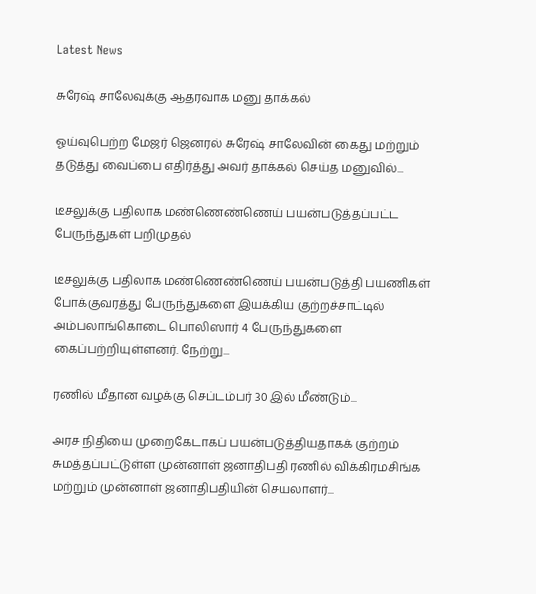Latest News

சுரேஷ் சாலேவுக்கு ஆதரவாக மனு தாக்கல்

ஓய்வுபெற்ற மேஜர் ஜெனரல் சுரேஷ் சாலேவின் கைது மற்றும் தடுத்து வைப்பை எதிர்த்து அவர் தாக்கல் செய்த மனுவில்...

டீசலுக்கு பதிலாக மண்ணெண்ணெய் பயன்படுத்தப்பட்ட பேருந்துகள் பறிமுதல்

டீசலுக்கு பதிலாக மண்ணெண்ணெய் பயன்படுத்தி பயணிகள் போக்குவரத்து பேருந்துகளை இயக்கிய குற்றச்சாட்டில் அம்பலாங்கொடை பொலிஸார் 4 பேருந்துகளை கைப்பற்றியுள்ளனர். நேற்று...

ரணில் மீதான வழக்கு செப்டம்பர் 30 இல் மீண்டும்...

அரச நிதியை முறைகேடாகப் பயன்படுத்தியதாகக் குற்றம் சுமத்தப்பட்டுள்ள முன்னாள் ஜனாதிபதி ரணில் விக்கிரமசிங்க மற்றும் முன்னாள் ஜனாதிபதியின் செயலாளர்...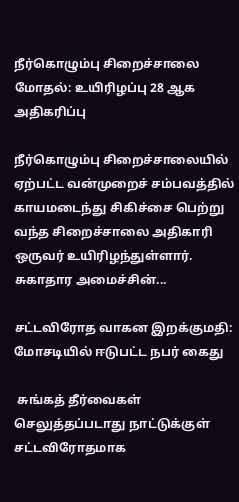நீர்கொழும்பு சிறைச்சாலை மோதல்: உயிரிழப்பு 28 ஆக அதிகரிப்பு

நீர்கொழும்பு சிறைச்சாலையில் ஏற்பட்ட வன்முறைச் சம்பவத்தில் காயமடைந்து சிகிச்சை பெற்று வந்த சிறைச்சாலை அதிகாரி ஒருவர் உயிரிழந்துள்ளார். சுகாதார அமைச்சின்...

சட்டவிரோத வாகன இறக்குமதி: மோசடியில் ஈடுபட்ட நபர் கைது

 சுங்கத் தீர்வைகள் செலுத்தப்படாது நாட்டுக்குள் சட்டவிரோதமாக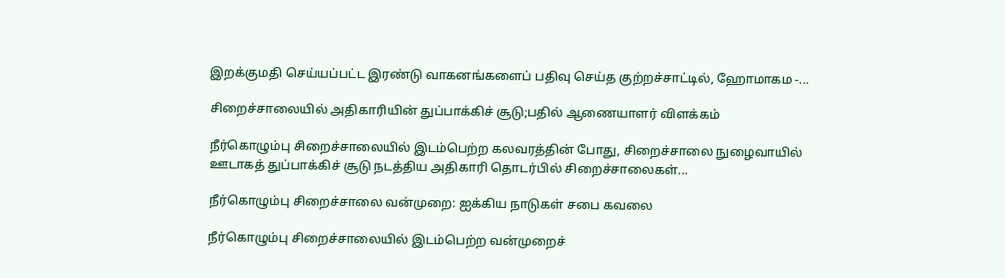இறக்குமதி செய்யப்பட்ட இரண்டு வாகனங்களைப் பதிவு செய்த குற்றச்சாட்டில், ஹோமாகம -...

சிறைச்சாலையில் அதிகாரியின் துப்பாக்கிச் சூடு;பதில் ஆணையாளர் விளக்கம்

நீர்கொழும்பு சிறைச்சாலையில் இடம்பெற்ற கலவரத்தின் போது, சிறைச்சாலை நுழைவாயில் ஊடாகத் துப்பாக்கிச் சூடு நடத்திய அதிகாரி தொடர்பில் சிறைச்சாலைகள்...

நீர்கொழும்பு சிறைச்சாலை வன்முறை: ஐக்கிய நாடுகள் சபை கவலை

நீர்கொழும்பு சிறைச்சாலையில் இடம்பெற்ற வன்முறைச்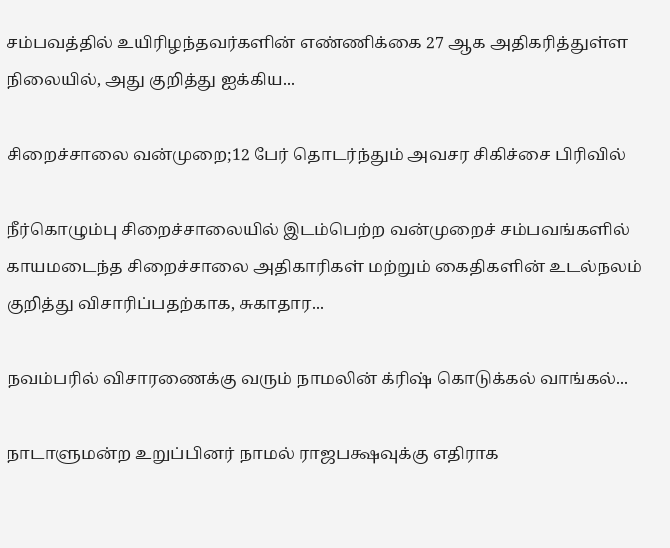சம்பவத்தில் உயிரிழந்தவர்களின் எண்ணிக்கை 27 ஆக அதிகரித்துள்ள நிலையில், அது குறித்து ஐக்கிய...

சிறைச்சாலை வன்முறை;12 பேர் தொடர்ந்தும் அவசர சிகிச்சை பிரிவில்

நீர்கொழும்பு சிறைச்சாலையில் இடம்பெற்ற வன்முறைச் சம்பவங்களில் காயமடைந்த சிறைச்சாலை அதிகாரிகள் மற்றும் கைதிகளின் உடல்நலம் குறித்து விசாரிப்பதற்காக, சுகாதார...

நவம்பரில் விசாரணைக்கு வரும் நாமலின் க்ரிஷ் கொடுக்கல் வாங்கல்...

நாடாளுமன்ற உறுப்பினர் நாமல் ராஜபக்ஷவுக்கு எதிராக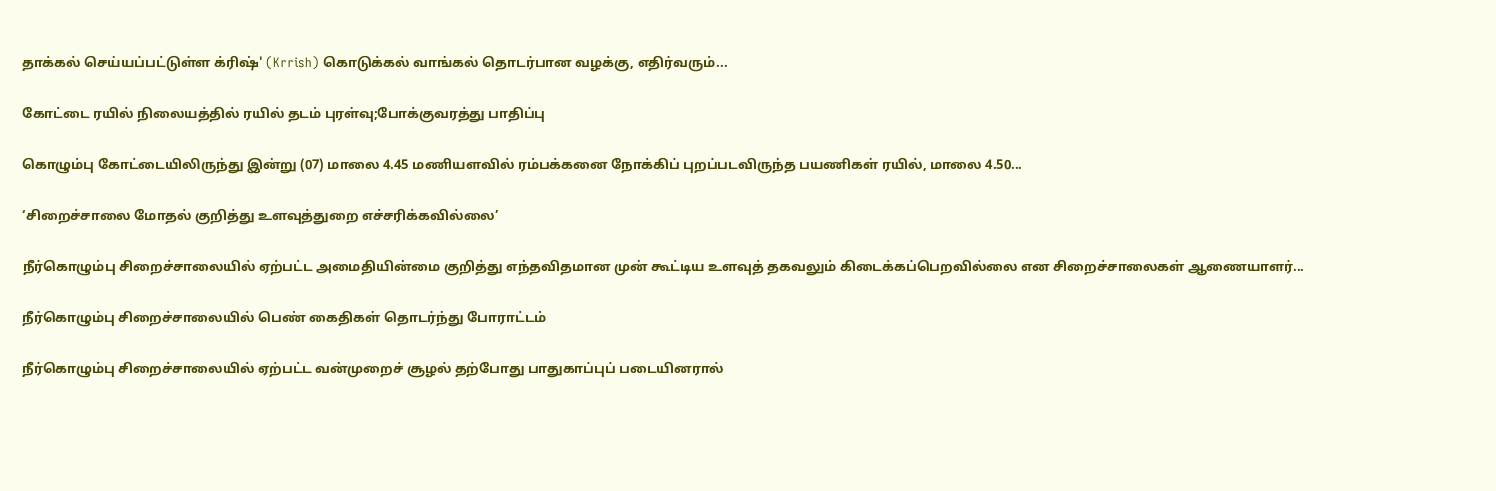தாக்கல் செய்யப்பட்டுள்ள க்ரிஷ்' (Krrish) கொடுக்கல் வாங்கல் தொடர்பான வழக்கு, எதிர்வரும்...

கோட்டை ரயில் நிலையத்தில் ரயில் தடம் புரள்வு;போக்குவரத்து பாதிப்பு

கொழும்பு கோட்டையிலிருந்து இன்று (07) மாலை 4.45 மணியளவில் ரம்பக்கனை நோக்கிப் புறப்படவிருந்த பயணிகள் ரயில், மாலை 4.50...

‘சிறைச்சாலை மோதல் குறித்து உளவுத்துறை எச்சரிக்கவில்லை’

நீர்கொழும்பு சிறைச்சாலையில் ஏற்பட்ட அமைதியின்மை குறித்து எந்தவிதமான முன் கூட்டிய உளவுத் தகவலும் கிடைக்கப்பெறவில்லை என சிறைச்சாலைகள் ஆணையாளர்...

நீர்கொழும்பு சிறைச்சாலையில் பெண் கைதிகள் தொடர்ந்து போராட்டம்

நீர்கொழும்பு சிறைச்சாலையில் ஏற்பட்ட வன்முறைச் சூழல் தற்போது பாதுகாப்புப் படையினரால்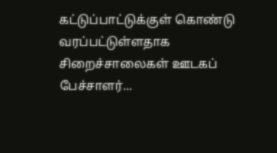கட்டுப்பாட்டுக்குள் கொண்டு வரப்பட்டுள்ளதாக சிறைச்சாலைகள் ஊடகப் பேச்சாளர்...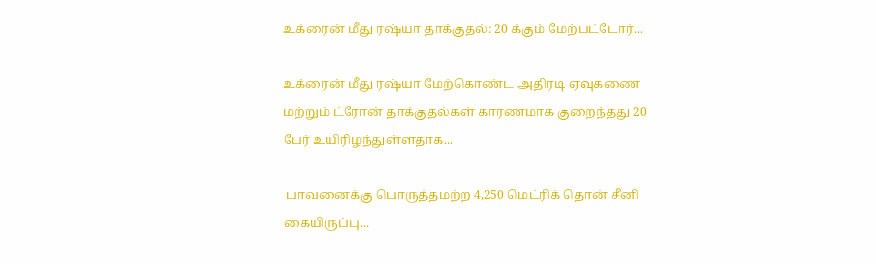உக்ரைன் மீது ரஷ்யா தாக்குதல்: 20 க்கும் மேற்பட்டோர்...

உக்ரைன் மீது ரஷ்யா மேற்கொண்ட அதிரடி ஏவுகணை மற்றும் ட்ரோன் தாக்குதல்கள் காரணமாக குறைந்தது 20 பேர் உயிரிழந்துள்ளதாக...

 பாவனைக்கு பொருத்தமற்ற 4,250 மெட்ரிக் தொன் சீனி கையிருப்பு...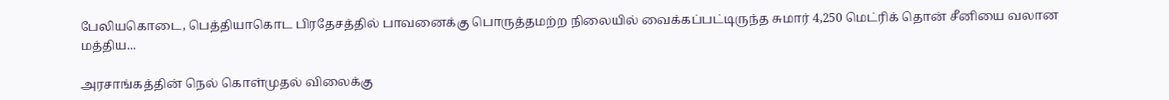பேலியகொடை, பெத்தியாகொட பிரதேசத்தில் பாவனைக்கு பொருத்தமற்ற நிலையில் வைக்கப்பட்டிருந்த சுமார் 4,250 மெட்ரிக் தொன் சீனியை வலான மத்திய...

அரசாங்கத்தின் நெல் கொள்முதல் விலைக்கு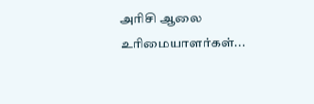அரிசி ஆலை உரிமையாளர்கள்...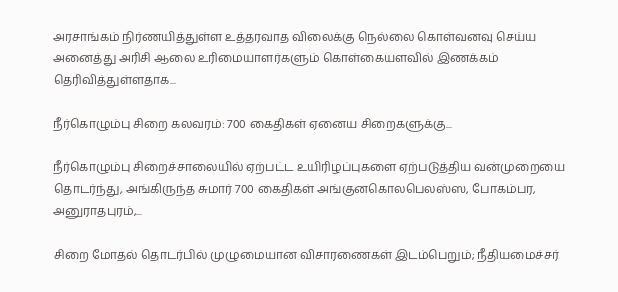அரசாங்கம் நிர்ணயித்துள்ள உத்தரவாத விலைக்கு நெல்லை கொள்வனவு செய்ய அனைத்து அரிசி ஆலை உரிமையாளர்களும் கொள்கையளவில் இணக்கம் தெரிவித்துள்ளதாக...

நீர்கொழும்பு சிறை கலவரம்: 700 கைதிகள் ஏனைய சிறைகளுக்கு...

நீர்கொழும்பு சிறைச்சாலையில் ஏற்பட்ட உயிரிழப்புகளை ஏற்படுத்திய வன்முறையை தொடர்ந்து, அங்கிருந்த சுமார் 700 கைதிகள் அங்குனகொலபெலஸ்ஸ, போகம்பர, அனுராதபுரம்,...

சிறை மோதல் தொடர்பில் முழுமையான விசாரணைகள் இடம்பெறும்; நீதியமைச்சர்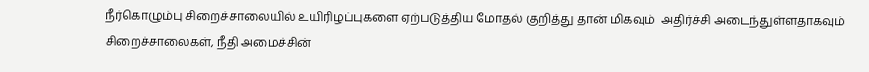நீர்கொழும்பு சிறைச்சாலையில் உயிரிழப்புகளை ஏற்படுத்திய மோதல் குறித்து தான் மிகவும்  அதிர்ச்சி அடைந்துள்ளதாகவும்  சிறைச்சாலைகள், நீதி அமைச்சின்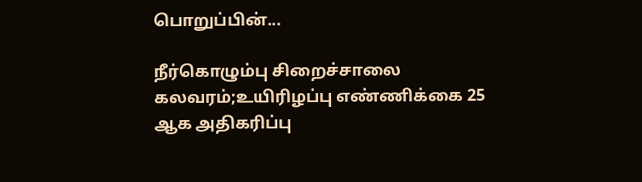பொறுப்பின்...

நீர்கொழும்பு சிறைச்சாலை கலவரம்;உயிரிழப்பு எண்ணிக்கை 25 ஆக அதிகரிப்பு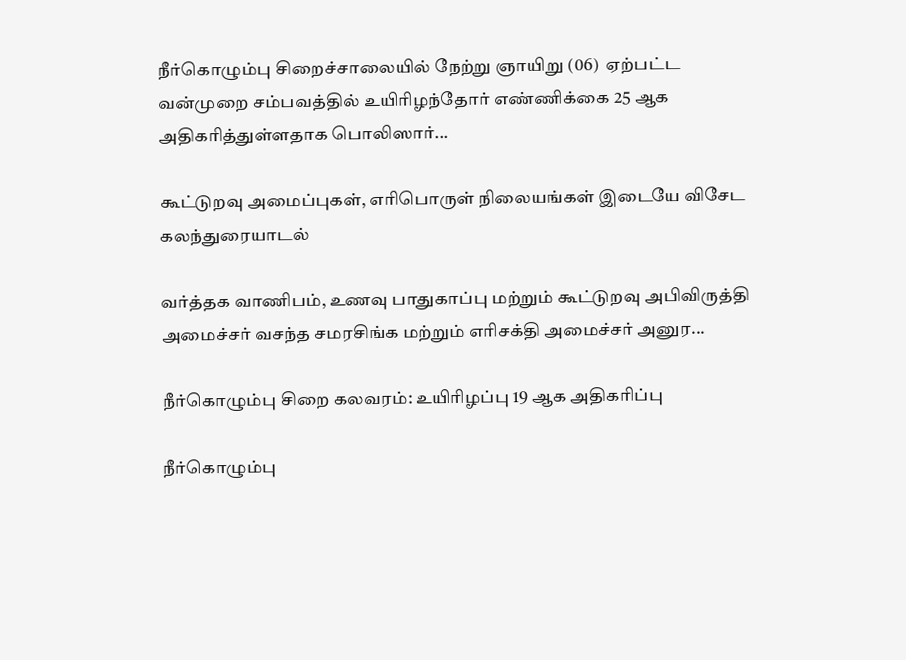நீர்கொழும்பு சிறைச்சாலையில் நேற்று ஞாயிறு (06)  ஏற்பட்ட வன்முறை சம்பவத்தில் உயிரிழந்தோர் எண்ணிக்கை 25 ஆக அதிகரித்துள்ளதாக பொலிஸார்...

கூட்டுறவு அமைப்புகள், எரிபொருள் நிலையங்கள் இடையே விசேட கலந்துரையாடல்

வர்த்தக வாணிபம், உணவு பாதுகாப்பு மற்றும் கூட்டுறவு அபிவிருத்தி அமைச்சர் வசந்த சமரசிங்க மற்றும் எரிசக்தி அமைச்சர் அனுர...

நீர்கொழும்பு சிறை கலவரம்: உயிரிழப்பு 19 ஆக அதிகரிப்பு

நீர்கொழும்பு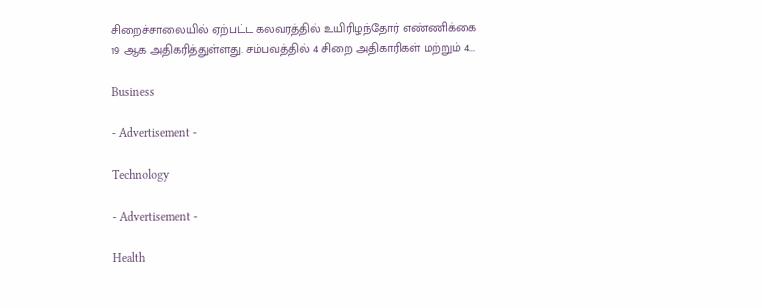சிறைச்சாலையில் ஏற்பட்ட கலவரத்தில் உயிரிழந்தோர் எண்ணிக்கை 19 ஆக அதிகரித்துள்ளது. சம்பவத்தில் 4 சிறை அதிகாரிகள் மற்றும் 4...

Business

- Advertisement -

Technology

- Advertisement -

Health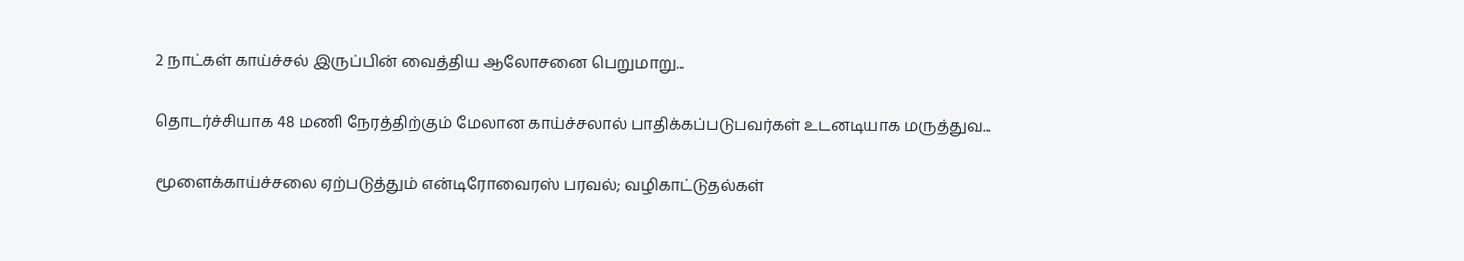2 நாட்கள் காய்ச்சல் இருப்பின் வைத்திய ஆலோசனை பெறுமாறு...

தொடர்ச்சியாக 48 மணி நேரத்திற்கும் மேலான காய்ச்சலால் பாதிக்கப்படுபவர்கள் உடனடியாக மருத்துவ...

மூளைக்காய்ச்சலை ஏற்படுத்தும் என்டிரோவைரஸ் பரவல்; வழிகாட்டுதல்கள்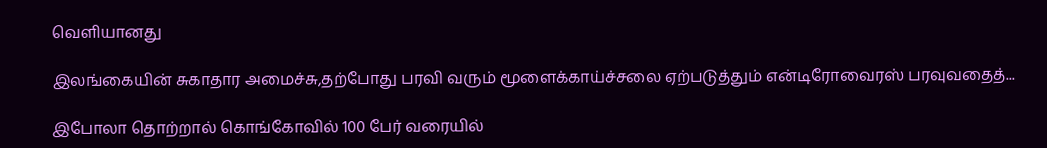வெளியானது

இலங்கையின் சுகாதார அமைச்சு,தற்போது பரவி வரும் மூளைக்காய்ச்சலை ஏற்படுத்தும் என்டிரோவைரஸ் பரவுவதைத்...

இபோலா தொற்றால் கொங்கோவில் 100 பேர் வரையில்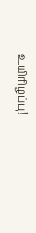உயிரிழப்பு!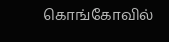கொங்கோவில்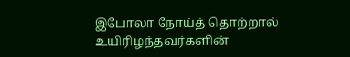இபோலா நோய்த் தொற்றால் உயிரிழந்தவர்களின்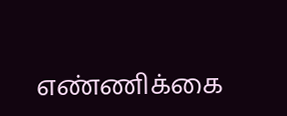எண்ணிக்கை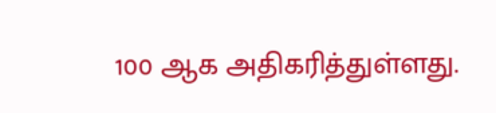100 ஆக அதிகரித்துள்ளது.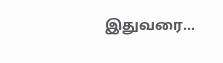இதுவரை...